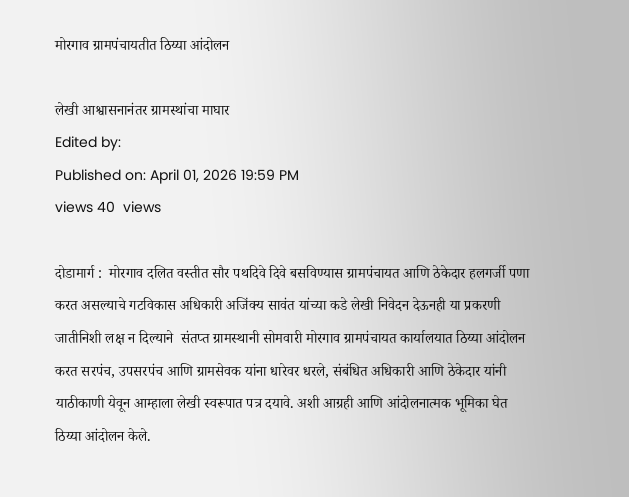मोरगाव ग्रामपंचायतीत ठिय्या आंदोलन

लेखी आश्वासनानंतर ग्रामस्थांचा माघार
Edited by:
Published on: April 01, 2026 19:59 PM
views 40  views

दोडामार्ग :  मोरगाव दलित वस्तीत सौर पथदिवे दिवे बसविण्यास ग्रामपंचायत आणि ठेकेदार हलगर्जी पणा करत असल्याचे गटविकास अधिकारी अजिंक्य सावंत यांच्या कडे लेखी निवेदन देऊनही या प्रकरणी जातीनिशी लक्ष न दिल्याने  संतप्त ग्रामस्थानी सोमवारी मोरगाव ग्रामपंचायत कार्यालयात ठिय्या आंदोलन करत सरपंच, उपसरपंच आणि ग्रामसेवक यांना धारेवर धरले, संबंधित अधिकारी आणि ठेकेदार यांनी याठीकाणी येवून आम्हाला लेखी स्वरूपात पत्र दयावे. अशी आग्रही आणि आंदोलनात्मक भूमिका घेत ठिय्या आंदोलन केले.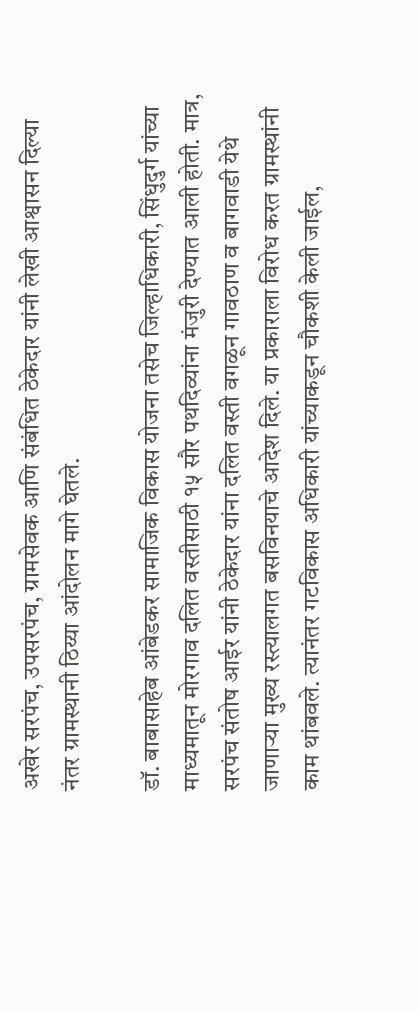अखेर सरपंच, उपसरपंच, ग्रामसेवक आणि संबंधित ठेकेदार यांनी लेखी आश्वासन दिल्या नंतर ग्रामस्थानी ठिय्या आंदोलन मागे घेतले.

डॉ. बाबासाहेब आंबेडकर सामाजिक विकास योजना तसेच जिल्हाधिकारी, सिंधुदुर्ग यांच्या माध्यमातून मोरगाव दलित वस्तीसाठी १५ सौर पथदिव्यांना मंजुरी देण्यात आली होती. मात्र, सरपंच संतोष आईर यांनी ठेकेदार यांना दलित वस्ती वगळून गावठाण व बागवाडी येथे जाणाऱ्या मुख्य रस्त्यालगत बसविनयाचे आदेश दिले. या प्रकाराला विरोध करत ग्रामस्थांनी काम थांबवले. त्यानंतर गटविकास अधिकारी यांच्याकडून चौकशी केली जाईल,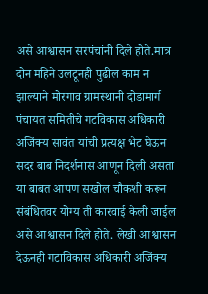असे आश्वासन सरपंचांनी दिले होते.मात्र दोन महिने उलटूनही पुढील काम न झाल्याने मोरगाव ग्रामस्थानी दोडामार्ग पंचायत समितीचे गटविकास अधिकारी अजिंक्य सावंत यांची प्रत्यक्ष भेट घेऊन सदर बाब निदर्शनास आणून दिली असता या बाबत आपण सखोल चौकशी करून संबंधितवर योग्य ती कारवाई केली जाईल असे आश्वासन दिले होते. लेखी आश्वासन देऊनही गटाविकास अधिकारी अजिंक्य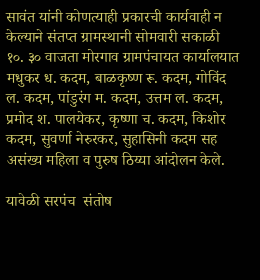सावंत यांनी कोणत्याही प्रकारची कार्यवाही न केल्याने संतप्त ग्रामस्थानी सोमवारी सकाळी १०. ३० वाजता मोरगाव ग्रामपंचायत कार्यालयात मधुकर ध. कदम, बाळकृष्ण रू. कदम, गोविंद ल. कदम, पांडुरंग म. कदम, उत्तम ल. कदम, प्रमोद श. पालयेकर, कृष्णा च. कदम, किशोर कदम, सुवर्णा नेरुरकर, सुहासिनी कदम सह असंख्य महिला व पुरुष ठिय्या आंदोलन केले.

यावेळी सरपंच  संतोष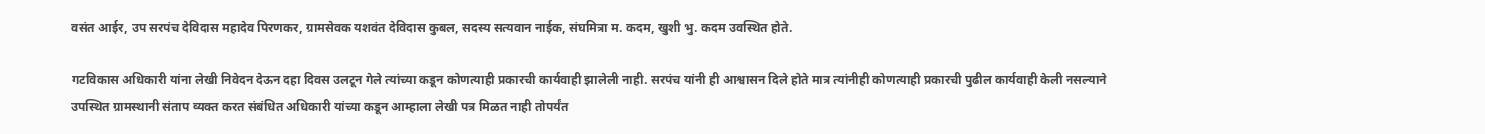वसंत आईर, उप सरपंच देविदास महादेव पिरणकर, ग्रामसेवक यशवंत देविदास कुबल, सदस्य सत्यवान नाईक, संघमित्रा म. कदम, खुशी भु. कदम उवस्थित होते.

गटविकास अधिकारी यांना लेखी निवेदन देऊन दहा दिवस उलटून गेले त्यांच्या कडून कोणत्याही प्रकारची कार्यवाही झालेली नाही. सरपंच यांनी ही आश्वासन दिले होते मात्र त्यांनीही कोणत्याही प्रकारची पुढील कार्यवाही केली नसल्याने उपस्थित ग्रामस्थानी संताप व्यक्त करत संबंधित अधिकारी यांच्या कडून आम्हाला लेखी पत्र मिळत नाही तोपर्यंत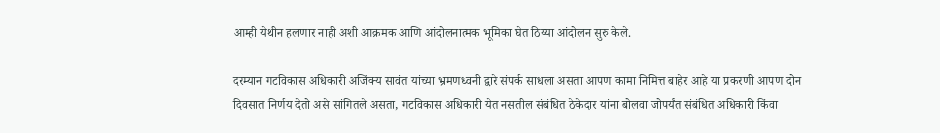आम्ही येथीन हलणार नाही अशी आक्रमक आणि आंदोलनात्मक भूमिका घेत ठिय्या आंदोलन सुरु केले.

दरम्यान गटविकास अधिकारी अजिंक्य सावंत यांच्या भ्रमणध्वनी द्वारे संपर्क साधला असता आपण कामा निमित्त बाहेर आहे या प्रकरणी आपण दोन दिवसात निर्णय देतो असे सांगितले असता, गटविकास अधिकारी येत नसतील संबंधित ठेकेदार यांना बोलवा जोपर्यंत संबंधित अधिकारी किंवा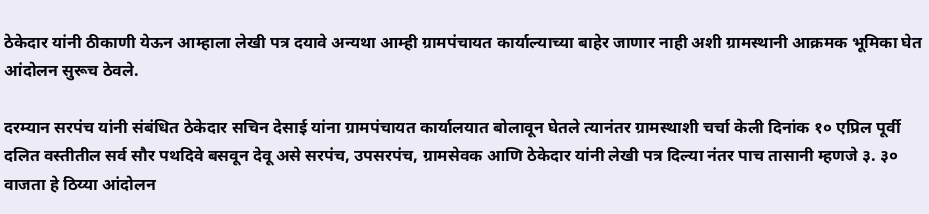ठेकेदार यांनी ठीकाणी येऊन आम्हाला लेखी पत्र दयावे अन्यथा आम्ही ग्रामपंचायत कार्याल्याच्या बाहेर जाणार नाही अशी ग्रामस्थानी आक्रमक भूमिका घेत आंदोलन सुरूच ठेवले.

दरम्यान सरपंच यांनी संबंधित ठेकेदार सचिन देसाई यांना ग्रामपंचायत कार्यालयात बोलावून घेतले त्यानंतर ग्रामस्थाशी चर्चा केली दिनांक १० एप्रिल पूर्वी दलित वस्तीतील सर्व सौर पथदिवे बसवून देवू असे सरपंच, उपसरपंच, ग्रामसेवक आणि ठेकेदार यांनी लेखी पत्र दिल्या नंतर पाच तासानी म्हणजे ३. ३० वाजता हे ठिय्या आंदोलन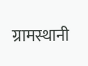ग्रामस्थानी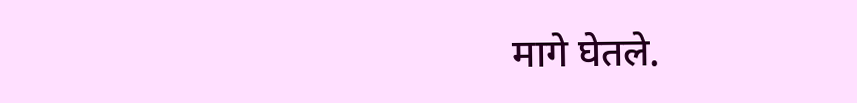मागे घेतले.